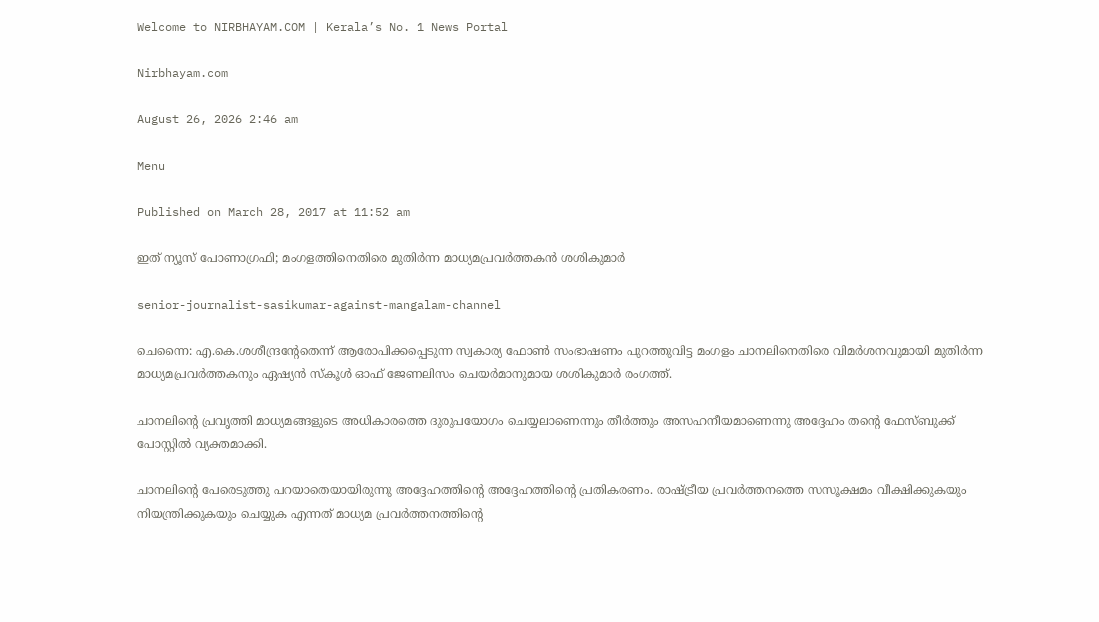Welcome to NIRBHAYAM.COM | Kerala’s No. 1 News Portal

Nirbhayam.com

August 26, 2026 2:46 am

Menu

Published on March 28, 2017 at 11:52 am

ഇത് ന്യൂസ് പോണാഗ്രഫി; മംഗളത്തിനെതിരെ മുതിര്‍ന്ന മാധ്യമപ്രവര്‍ത്തകന്‍ ശശികുമാര്‍

senior-journalist-sasikumar-against-mangalam-channel

ചെന്നൈ: എ.കെ.ശശീന്ദ്രന്റേതെന്ന് ആരോപിക്കപ്പെടുന്ന സ്വകാര്യ ഫോണ്‍ സംഭാഷണം പുറത്തുവിട്ട മംഗളം ചാനലിനെതിരെ വിമര്‍ശനവുമായി മുതിര്‍ന്ന മാധ്യമപ്രവര്‍ത്തകനും ഏഷ്യന്‍ സ്‌കൂള്‍ ഓഫ് ജേണലിസം ചെയര്‍മാനുമായ ശശികുമാര്‍ രംഗത്ത്.

ചാനലിന്റെ പ്രവൃത്തി മാധ്യമങ്ങളുടെ അധികാരത്തെ ദുരുപയോഗം ചെയ്യലാണെന്നും തീര്‍ത്തും അസഹനീയമാണെന്നു അദ്ദേഹം തന്റെ ഫേസ്ബുക്ക് പോസ്റ്റില്‍ വ്യക്തമാക്കി.

ചാനലിന്റെ പേരെടുത്തു പറയാതെയായിരുന്നു അദ്ദേഹത്തിന്റെ അദ്ദേഹത്തിന്റെ പ്രതികരണം. രാഷ്ട്രീയ പ്രവര്‍ത്തനത്തെ സസൂക്ഷമം വീക്ഷിക്കുകയും നിയന്ത്രിക്കുകയും ചെയ്യുക എന്നത് മാധ്യമ പ്രവര്‍ത്തനത്തിന്റെ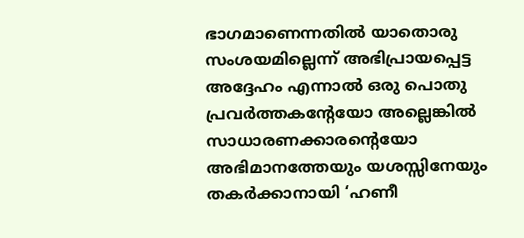ഭാഗമാണെന്നതില്‍ യാതൊരു സംശയമില്ലെന്ന് അഭിപ്രായപ്പെട്ട അദ്ദേഹം എന്നാല്‍ ഒരു പൊതു പ്രവര്‍ത്തകന്റേയോ അല്ലെങ്കില്‍ സാധാരണക്കാരന്റെയോ അഭിമാനത്തേയും യശസ്സിനേയും തകര്‍ക്കാനായി ‘ഹണീ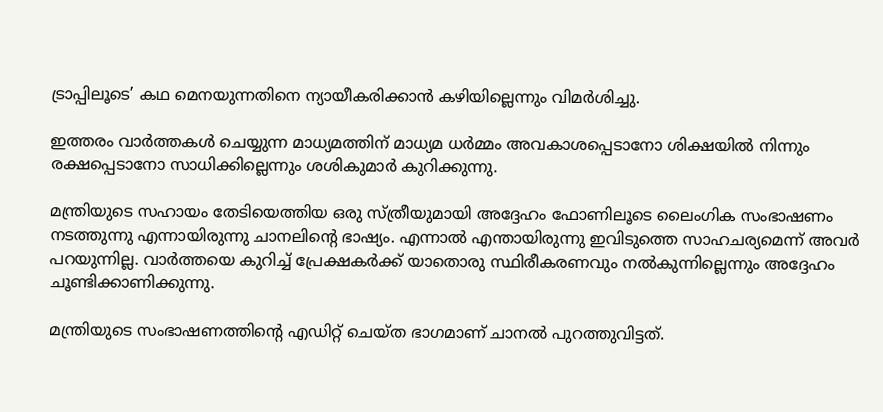ട്രാപ്പിലൂടെ’ കഥ മെനയുന്നതിനെ ന്യായീകരിക്കാന്‍ കഴിയില്ലെന്നും വിമര്‍ശിച്ചു.

ഇത്തരം വാര്‍ത്തകള്‍ ചെയ്യുന്ന മാധ്യമത്തിന് മാധ്യമ ധര്‍മ്മം അവകാശപ്പെടാനോ ശിക്ഷയില്‍ നിന്നും രക്ഷപ്പെടാനോ സാധിക്കില്ലെന്നും ശശികുമാര്‍ കുറിക്കുന്നു.

മന്ത്രിയുടെ സഹായം തേടിയെത്തിയ ഒരു സ്ത്രീയുമായി അദ്ദേഹം ഫോണിലൂടെ ലൈംഗിക സംഭാഷണം നടത്തുന്നു എന്നായിരുന്നു ചാനലിന്റെ ഭാഷ്യം. എന്നാല്‍ എന്തായിരുന്നു ഇവിടുത്തെ സാഹചര്യമെന്ന് അവര്‍ പറയുന്നില്ല. വാര്‍ത്തയെ കുറിച്ച് പ്രേക്ഷകര്‍ക്ക് യാതൊരു സ്ഥിരീകരണവും നല്‍കുന്നില്ലെന്നും അദ്ദേഹം ചൂണ്ടിക്കാണിക്കുന്നു.

മന്ത്രിയുടെ സംഭാഷണത്തിന്റെ എഡിറ്റ് ചെയ്ത ഭാഗമാണ് ചാനല്‍ പുറത്തുവിട്ടത്.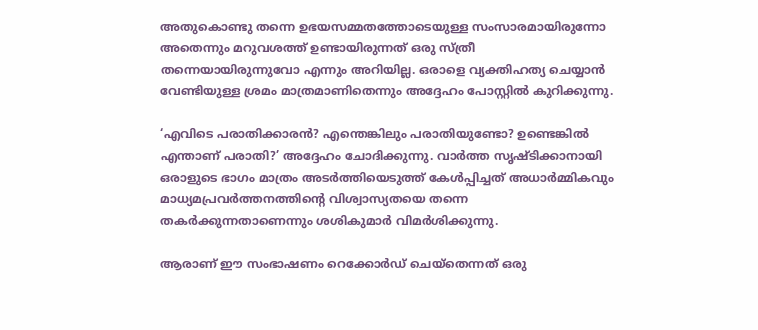അതുകൊണ്ടു തന്നെ ഉഭയസമ്മതത്തോടെയുള്ള സംസാരമായിരുന്നോ അതെന്നും മറുവശത്ത് ഉണ്ടായിരുന്നത് ഒരു സ്ത്രീ തന്നെയായിരുന്നുവോ എന്നും അറിയില്ല. ഒരാളെ വ്യക്തിഹത്യ ചെയ്യാന്‍ വേണ്ടിയുള്ള ശ്രമം മാത്രമാണിതെന്നും അദ്ദേഹം പോസ്റ്റില്‍ കുറിക്കുന്നു.

‘എവിടെ പരാതിക്കാരന്‍? എന്തെങ്കിലും പരാതിയുണ്ടോ? ഉണ്ടെങ്കില്‍ എന്താണ് പരാതി?’ അദ്ദേഹം ചോദിക്കുന്നു. വാര്‍ത്ത സൃഷ്ടിക്കാനായി ഒരാളുടെ ഭാഗം മാത്രം അടര്‍ത്തിയെടുത്ത് കേള്‍പ്പിച്ചത് അധാര്‍മ്മികവും മാധ്യമപ്രവര്‍ത്തനത്തിന്റെ വിശ്വാസ്യതയെ തന്നെ തകര്‍ക്കുന്നതാണെന്നും ശശികുമാര്‍ വിമര്‍ശിക്കുന്നു.

ആരാണ് ഈ സംഭാഷണം റെക്കോര്‍ഡ് ചെയ്തെന്നത് ഒരു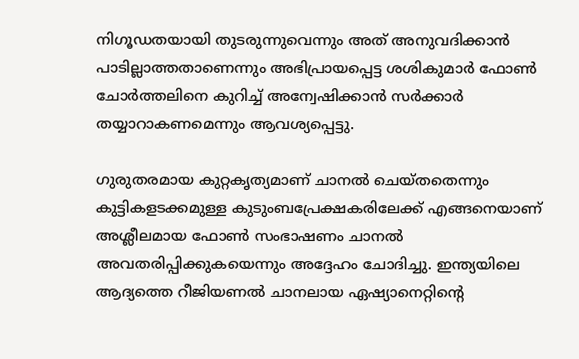നിഗൂഡതയായി തുടരുന്നുവെന്നും അത് അനുവദിക്കാന്‍ പാടില്ലാത്തതാണെന്നും അഭിപ്രായപ്പെട്ട ശശികുമാര്‍ ഫോണ്‍ ചോര്‍ത്തലിനെ കുറിച്ച് അന്വേഷിക്കാന്‍ സര്‍ക്കാര്‍ തയ്യാറാകണമെന്നും ആവശ്യപ്പെട്ടു.

ഗുരുതരമായ കുറ്റകൃത്യമാണ് ചാനല്‍ ചെയ്തതെന്നും കുട്ടികളടക്കമുള്ള കുടുംബപ്രേക്ഷകരിലേക്ക് എങ്ങനെയാണ് അശ്ലീലമായ ഫോണ്‍ സംഭാഷണം ചാനല്‍ അവതരിപ്പിക്കുകയെന്നും അദ്ദേഹം ചോദിച്ചു. ഇന്ത്യയിലെ ആദ്യത്തെ റീജിയണല്‍ ചാനലായ ഏഷ്യാനെറ്റിന്റെ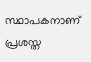സ്ഥാപകനാണ് പ്രശസ്ത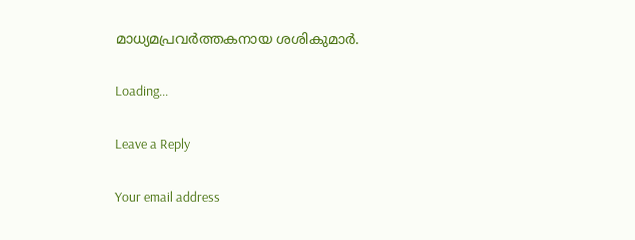മാധ്യമപ്രവര്‍ത്തകനായ ശശികുമാര്‍.

Loading...

Leave a Reply

Your email address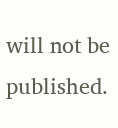will not be published.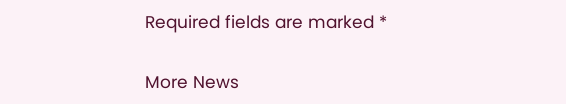Required fields are marked *

More News